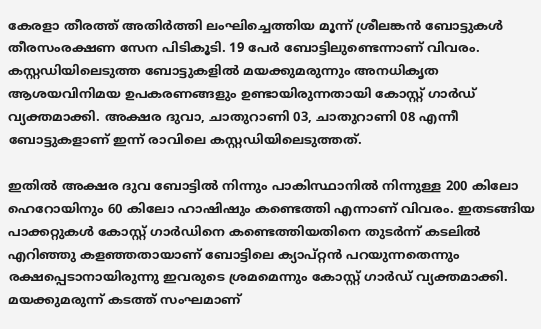കേരളാ തീരത്ത് അതിർത്തി ലംഘിച്ചെത്തിയ മൂന്ന് ശ്രീലങ്കൻ ബോട്ടുകൾ തീരസംരക്ഷണ സേന പിടികൂടി. 19 പേർ ബോട്ടിലുണ്ടെന്നാണ് വിവരം. കസ്റ്റഡിയിലെടുത്ത ബോട്ടുകളിൽ മയക്കുമരുന്നും അനധികൃത ആശയവിനിമയ ഉപകരണങ്ങളും ഉണ്ടായിരുന്നതായി കോസ്റ്റ് ഗാർഡ് വ്യക്തമാക്കി. അക്ഷര ദുവാ, ചാതുറാണി 03, ചാതുറാണി 08 എന്നീ ബോട്ടുകളാണ് ഇന്ന് രാവിലെ കസ്റ്റഡിയിലെടുത്തത്.

ഇതിൽ അക്ഷര ദുവ ബോട്ടിൽ നിന്നും പാകിസ്ഥാനിൽ നിന്നുള്ള 200 കിലോ ഹെറോയിനും 60 കിലോ ഹാഷിഷും കണ്ടെത്തി എന്നാണ് വിവരം. ഇതടങ്ങിയ പാക്കറ്റുകൾ കോസ്റ്റ് ഗാർഡിനെ കണ്ടെത്തിയതിനെ തുടർന്ന് കടലിൽ എറിഞ്ഞു കളഞ്ഞതായാണ് ബോട്ടിലെ ക്യാപ്റ്റൻ പറയുന്നതെന്നും രക്ഷപ്പെടാനായിരുന്നു ഇവരുടെ ശ്രമമെന്നും കോസ്റ്റ് ഗാർഡ് വ്യക്തമാക്കി.
മയക്കുമരുന്ന് കടത്ത് സംഘമാണ്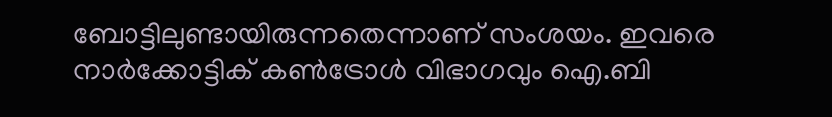ബോട്ടിലുണ്ടായിരുന്നതെന്നാണ് സംശയം. ഇവരെ നാർക്കോട്ടിക് കൺട്രോൾ വിഭാഗവും ഐ.ബി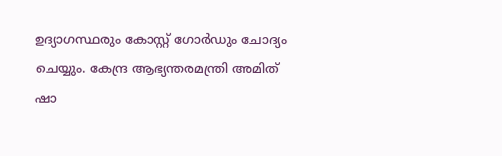ഉദ്യാഗസ്ഥരും കോസ്റ്റ് ഗോർഡും ചോദ്യം ചെയ്യും. കേന്ദ്ര ആഭ്യന്തരമന്ത്രി അമിത് ഷാ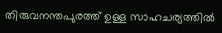തിരുവനന്തപുരത്ത് ഉള്ള സാഹചര്യത്തിൽ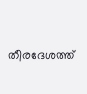തീരദേശത്ത്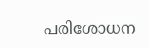പരിശോധന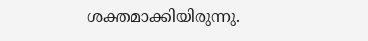ശക്തമാക്കിയിരുന്നു.